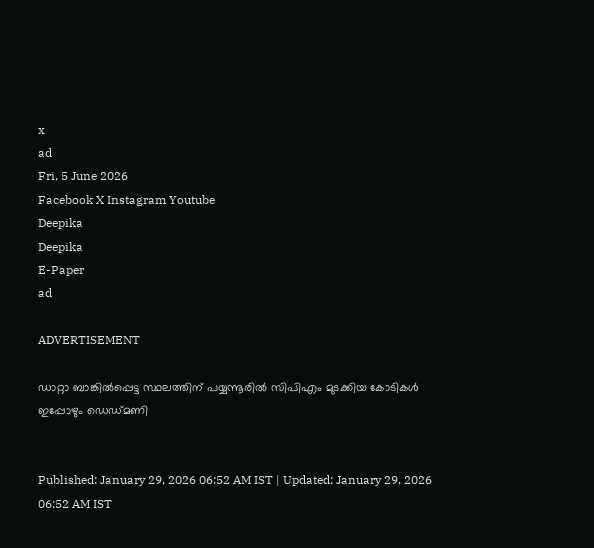x
ad
Fri, 5 June 2026
Facebook X Instagram Youtube
Deepika
Deepika
E-Paper
ad

ADVERTISEMENT

ഡാറ്റാ ബാങ്കില്‍പ്പെട്ട സ്ഥലത്തിന് പയ്യന്നൂരിൽ സിപിഎം മുടക്കിയ കോടികള്‍ ഇപ്പോഴും ഡെഡ്മണി


Published: January 29, 2026 06:52 AM IST | Updated: January 29, 2026 06:52 AM IST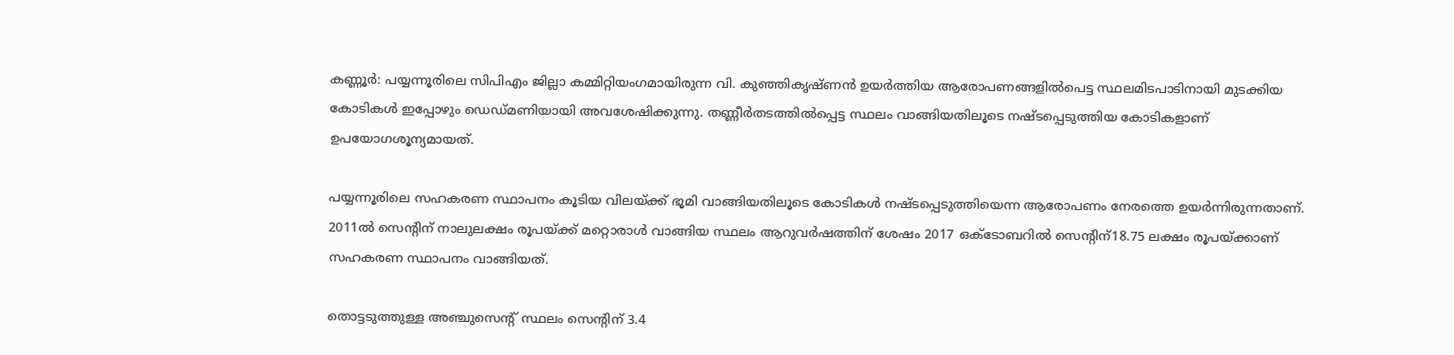കണ്ണൂര്‍: പയ്യന്നൂരിലെ സിപിഎം ജില്ലാ കമ്മിറ്റിയംഗമായിരുന്ന വി. കുഞ്ഞികൃഷ്ണൻ ഉയര്‍ത്തിയ ആരോപണങ്ങളില്‍പെട്ട സ്ഥലമിടപാടിനായി മുടക്കിയ കോടികള്‍ ഇപ്പോഴും ഡെഡ്മണിയായി അവശേഷിക്കുന്നു. തണ്ണീര്‍തടത്തില്‍പ്പെട്ട സ്ഥലം വാങ്ങിയതിലൂടെ നഷ്ടപ്പെടുത്തിയ കോടികളാണ് ഉപയോഗശൂന്യമായത്.

പയ്യന്നൂരിലെ സഹകരണ സ്ഥാപനം കൂടിയ വിലയ്ക്ക് ഭൂമി വാങ്ങിയതിലൂടെ കോടികള്‍ നഷ്ടപ്പെടുത്തിയെന്ന ആരോപണം നേരത്തെ ഉയര്‍ന്നിരുന്നതാണ്. 2011ല്‍ സെന്‍റിന് നാലുലക്ഷം രൂപയ്ക്ക് മറ്റൊരാള്‍ വാങ്ങിയ സ്ഥലം ആറുവര്‍ഷത്തിന് ശേഷം 2017 ഒക്‌ടോബറില്‍ സെന്‍റിന്18.75 ലക്ഷം രൂപയ്ക്കാണ് സഹകരണ സ്ഥാപനം വാങ്ങിയത്.

തൊട്ടടുത്തുള്ള അഞ്ചുസെന്‍റ് സ്ഥലം സെന്‍റിന് 3.4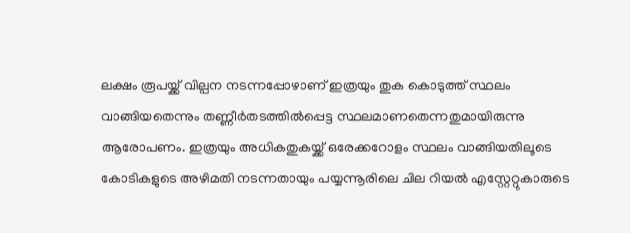ലക്ഷം രൂപയ്ക്ക് വില്പന നടന്നപ്പോഴാണ് ഇത്രയും തുക കൊടുത്ത് സ്ഥലം വാങ്ങിയതെന്നും തണ്ണീര്‍തടത്തില്‍പ്പെട്ട സ്ഥലമാണതെന്നതുമായിരുന്നു ആരോപണം. ഇത്രയും അധികതുകയ്ക്ക് ഒരേക്കറോളം സ്ഥലം വാങ്ങിയതിലൂടെ കോടികളുടെ അഴിമതി നടന്നതായും പയ്യന്നൂരിലെ ചില റിയല്‍ എസ്റ്റേറ്റുകാരുടെ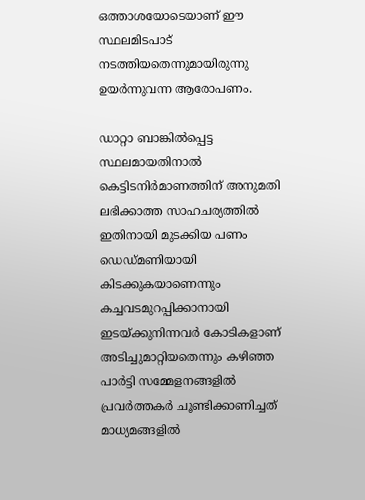ഒത്താശയോടെയാണ് ഈ സ്ഥലമിടപാട് നടത്തിയതെന്നുമായിരുന്നു ഉയര്‍ന്നുവന്ന ആരോപണം.

ഡാറ്റാ ബാങ്കില്‍പ്പെട്ട സ്ഥലമായതിനാല്‍ കെട്ടിടനിര്‍മാണത്തിന് അനുമതി ലഭിക്കാത്ത സാഹചര്യത്തില്‍ ഇതിനായി മുടക്കിയ പണം ഡെഡ്മണിയായി കിടക്കുകയാണെന്നും കച്ചവടമുറപ്പിക്കാനായി ഇടയ്ക്കുനിന്നവര്‍ കോടികളാണ് അടിച്ചുമാറ്റിയതെന്നും കഴിഞ്ഞ പാര്‍ട്ടി സമ്മേളനങ്ങളില്‍ പ്രവര്‍ത്തകര്‍ ചൂണ്ടിക്കാണിച്ചത് മാധ്യമങ്ങളില്‍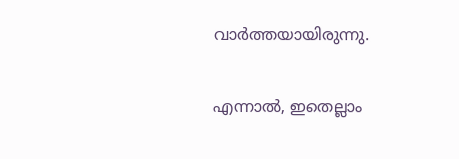വാര്‍ത്തയായിരുന്നു.

എന്നാല്‍, ഇതെല്ലാം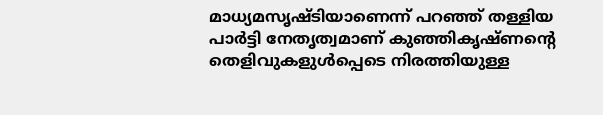മാധ്യമസൃഷ്ടിയാണെന്ന് പറഞ്ഞ് തള്ളിയ പാര്‍ട്ടി നേതൃത്വമാണ് കുഞ്ഞികൃഷ്ണന്‍റെ തെളിവുകളുള്‍പ്പെടെ നിരത്തിയുള്ള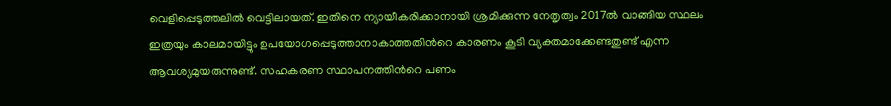വെളിപ്പെടുത്തലില്‍ വെട്ടിലായത്. ഇതിനെ ന്യായീകരിക്കാനായി ശ്രമിക്കുന്ന നേതൃത്വം 2017ല്‍ വാങ്ങിയ സ്ഥലം ഇത്രയും കാലമായിട്ടും ഉപയോഗപ്പെടുത്താനാകാത്തതിന്‍റെ കാരണം കൂടി വ്യക്തമാക്കേണ്ടതുണ്ട് എന്ന ആവശ്യമുയരുന്നുണ്ട്. സഹകരണ സ്ഥാപനത്തിന്‍റെ പണം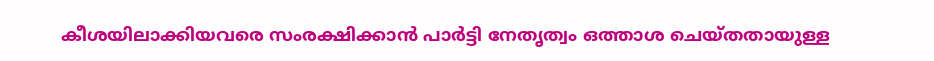കീശയിലാക്കിയവരെ സംരക്ഷിക്കാന്‍ പാര്‍ട്ടി നേതൃത്വം ഒത്താശ ചെയ്തതായുള്ള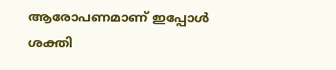ആരോപണമാണ് ഇപ്പോള്‍ ശക്തി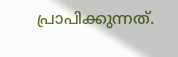പ്രാപിക്കുന്നത്.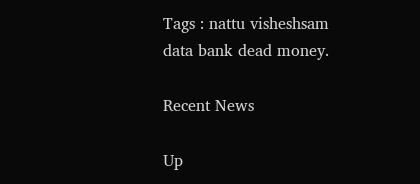Tags : nattu visheshsam data bank dead money.

Recent News

Up